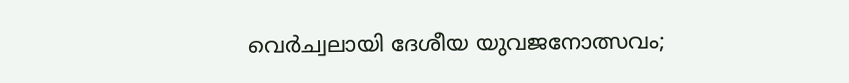വെര്‍ച്വലായി ദേശീയ യുവജനോത്സവം;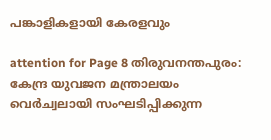പങ്കാളികളായി കേരളവും

attention for Page 8 തിരുവനന്തപുരം: കേന്ദ്ര യുവജന മന്ത്രാലയം വെര്‍ച്വലായി സംഘടിപ്പിക്കുന്ന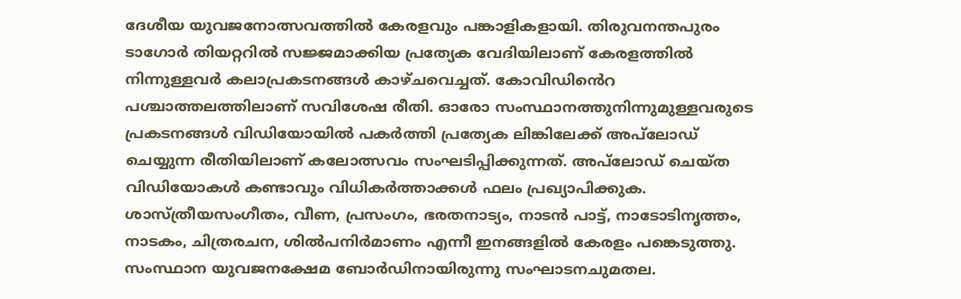ദേശീയ യുവജനോത്സവത്തില്‍ കേരളവും പങ്കാളികളായി. തിരുവനന്തപുരം ടാഗോര്‍ തിയറ്ററില്‍ സജ്ജമാക്കിയ പ്രത്യേക വേദിയിലാണ് കേരളത്തില്‍ നിന്നുള്ളവർ കലാപ്രകടനങ്ങള്‍ കാഴ്ചവെച്ചത്. കോവിഡിൻെറ പശ്ചാത്തലത്തിലാണ് സവിശേഷ രീതി. ഓരോ സംസ്ഥാനത്തുനിന്നുമുള്ളവരുടെ പ്രകടനങ്ങള്‍ വിഡിയോയില്‍ പകര്‍ത്തി പ്രത്യേക ലിങ്കിലേക്ക് അപ്‌ലോഡ് ചെയ്യുന്ന രീതിയിലാണ് കലോത്സവം സംഘടിപ്പിക്കുന്നത്. അപ്‌ലോഡ് ചെയ്ത വിഡിയോകള്‍ കണ്ടാവും വിധികര്‍ത്താക്കള്‍ ഫലം പ്രഖ്യാപിക്കുക. ശാസ്ത്രീയസംഗീതം, വീണ, പ്രസംഗം, ഭരതനാട്യം, നാടന്‍ പാട്ട്, നാടോടിനൃത്തം, നാടകം, ചിത്രരചന, ശില്‍പനിര്‍മാണം എന്നീ ഇനങ്ങളില്‍ കേരളം പങ്കെടുത്തു. സംസ്ഥാന യുവജനക്ഷേമ ബോര്‍ഡിനായിരുന്നു സംഘാടനചുമതല.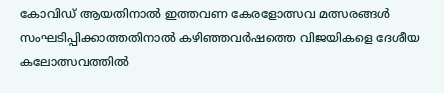കോവിഡ് ആയതിനാൽ ഇത്തവണ കേരളോത്സവ മത്സരങ്ങള്‍ സംഘടിപ്പിക്കാത്തതിനാൽ കഴിഞ്ഞവര്‍ഷത്തെ വിജയികളെ ദേശീയ കലോത്സവത്തില്‍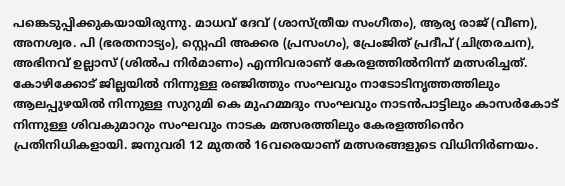പങ്കെടുപ്പിക്കുകയായിരുന്നു. മാധവ് ദേവ് (ശാസ്ത്രീയ സംഗീതം), ആര്യ രാജ് (വീണ), അനശ്വര. പി (ഭരതനാട്യം), സ്റ്റെഫി അക്കര (പ്രസംഗം), പ്രേംജിത് പ്രദീപ് (ചിത്രരചന), അഭിനവ് ഉല്ലാസ് (ശില്‍പ നിര്‍മാണം) എന്നിവരാണ് കേരളത്തില്‍നിന്ന് മത്സരിച്ചത്. കോഴിക്കോട് ജില്ലയില്‍ നിന്നുള്ള രഞ്ജിത്തും സംഘവും നാടോടിനൃത്തത്തിലും ആലപ്പുഴയില്‍ നിന്നുള്ള സുറുമി കെ മുഹമ്മദും സംഘവും നാടന്‍പാട്ടിലും കാസർകോട് നിന്നുള്ള ശിവകുമാറും സംഘവും നാടക മത്സരത്തിലും കേരളത്തിൻെറ പ്രതിനിധികളായി. ജനുവരി 12 മുതല്‍ 16വരെയാണ് മത്സരങ്ങളുടെ വിധിനിര്‍ണയം.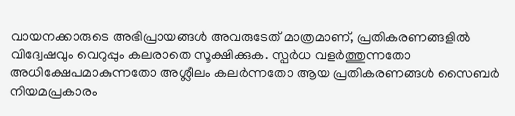വായനക്കാരുടെ അഭിപ്രായങ്ങള്‍ അവരുടേത് മാത്രമാണ്, പ്രതികരണങ്ങളിൽ വിദ്വേഷവും വെറുപ്പും കലരാതെ സൂക്ഷിക്കുക. സ്പർധ വളർത്തുന്നതോ അധിക്ഷേപമാകുന്നതോ അശ്ലീലം കലർന്നതോ ആയ പ്രതികരണങ്ങൾ സൈബർ നിയമപ്രകാരം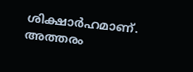ശിക്ഷാർഹമാണ്. അത്തരം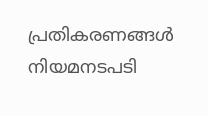പ്രതികരണങ്ങൾ നിയമനടപടി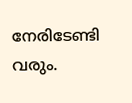നേരിടേണ്ടി വരും.